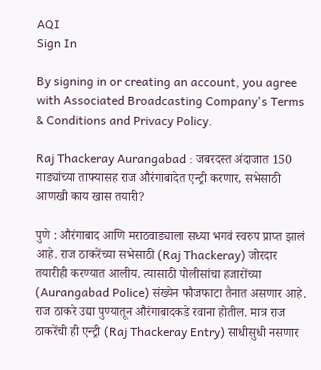AQI
Sign In

By signing in or creating an account, you agree with Associated Broadcasting Company's Terms & Conditions and Privacy Policy.

Raj Thackeray Aurangabad : जबरदस्त अंदाजात 150 गाड्यांच्या ताफ्यासह राज औरंगाबादेत एन्ट्री करणार, सभेसाठी आणखी काय खास तयारी?

पुणे : औरंगाबाद आणि मराठवाड्याला सध्या भगवं स्वरुप प्राप्त झालं आहे. राज ठाकरेंच्या सभेसाठी (Raj Thackeray) जोरदार तयारीही करण्यात आलीय. त्यासाठी पोलीसांचा हजारोंच्या (Aurangabad Police) संख्येन फौजफाटा तैनात असणार आहे. राज ठाकरे उद्या पुण्यातून औरंगाबादकडे रवाना होतील. मात्र राज ठाकरेंची ही एन्ट्री (Raj Thackeray Entry) साधीसुधी नसणार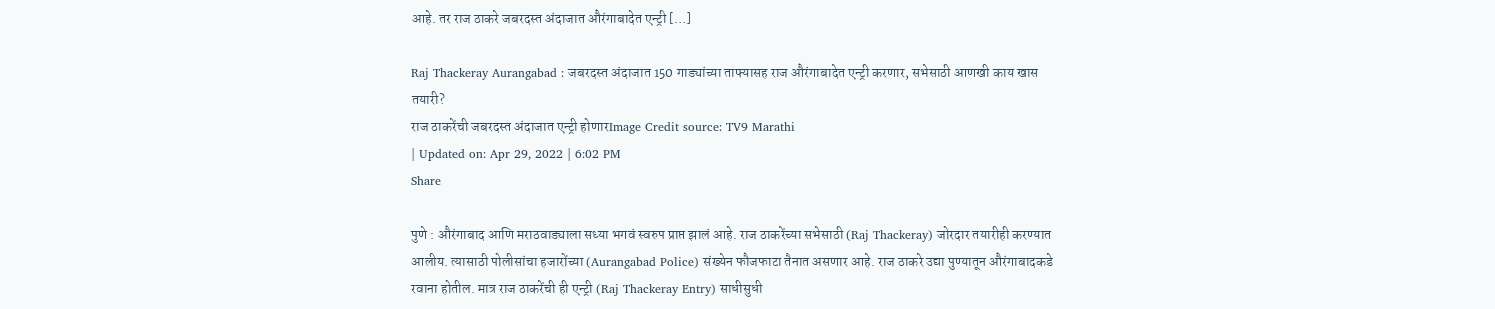आहे. तर राज ठाकरे जबरदस्त अंदाजात औरंगाबादेत एन्ट्री […]

Raj Thackeray Aurangabad : जबरदस्त अंदाजात 150 गाड्यांच्या ताफ्यासह राज औरंगाबादेत एन्ट्री करणार, सभेसाठी आणखी काय खास तयारी?
राज ठाकरेंची जबरदस्त अंदाजात एन्ट्री होणारImage Credit source: TV9 Marathi
| Updated on: Apr 29, 2022 | 6:02 PM
Share

पुणे : औरंगाबाद आणि मराठवाड्याला सध्या भगवं स्वरुप प्राप्त झालं आहे. राज ठाकरेंच्या सभेसाठी (Raj Thackeray) जोरदार तयारीही करण्यात आलीय. त्यासाठी पोलीसांचा हजारोंच्या (Aurangabad Police) संख्येन फौजफाटा तैनात असणार आहे. राज ठाकरे उद्या पुण्यातून औरंगाबादकडे रवाना होतील. मात्र राज ठाकरेंची ही एन्ट्री (Raj Thackeray Entry) साधीसुधी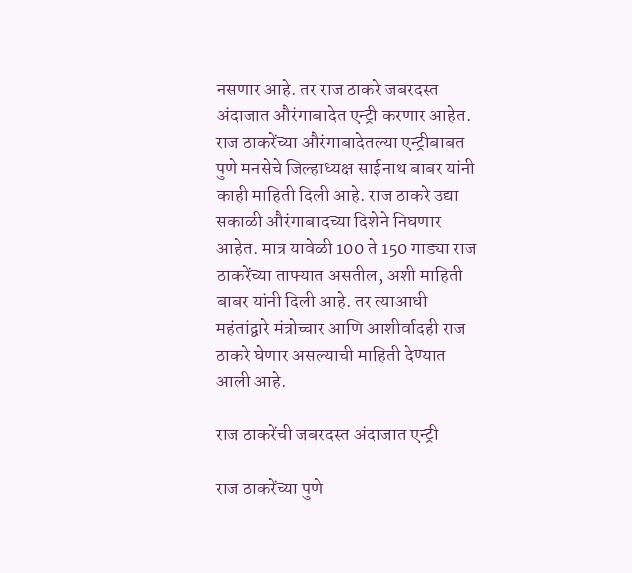नसणार आहे. तर राज ठाकरे जबरदस्त अंदाजात औरंगाबादेत एन्ट्री करणार आहेत. राज ठाकरेंच्या औरंगाबादेतल्या एन्ट्रीबाबत पुणे मनसेचे जिल्हाध्यक्ष साईनाथ बाबर यांनी काही माहिती दिली आहे. राज ठाकरे उद्या सकाळी औरंगाबादच्या दिशेने निघणार आहेत. मात्र यावेळी 100 ते 150 गाड्या राज ठाकरेंच्या ताफ्यात असतील, अशी माहिती बाबर यांनी दिली आहे. तर त्याआधी महंतांद्वारे मंत्रोच्चार आणि आशीर्वादही राज ठाकरे घेणार असल्याची माहिती देण्यात आली आहे.

राज ठाकरेंची जबरदस्त अंदाजात एन्ट्री

राज ठाकरेंच्या पुणे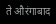ते औरंगाबाद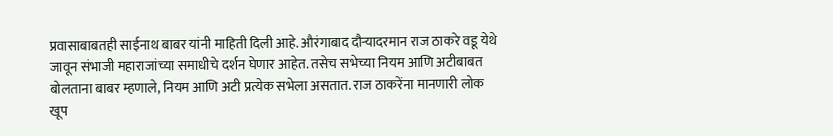प्रवासाबाबतही साईनाथ बाबर यांनी माहिती दिली आहे. औरंगाबाद दौऱ्यादरमान राज ठाकरे वडू येथे जावून संभाजी महाराजांच्या समाधीचे दर्शन घेणार आहेत. तसेच सभेच्या नियम आणि अटीबाबत बोलताना बाबर म्हणाले, नियम आणि अटी प्रत्येक सभेला असतात. राज ठाकरेंना मानणारी लोक खूप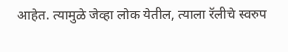आहेत. त्यामुळे जेव्हा लोक येतील, त्याला रॅलीचे स्वरुप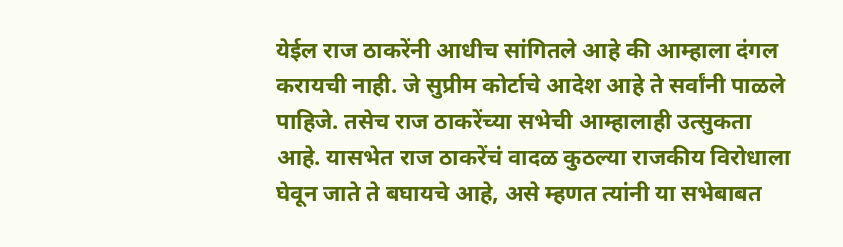येईल राज ठाकरेंनी आधीच सांगितले आहे की आम्हाला दंगल करायची नाही. जे सुप्रीम कोर्टाचे आदेश आहे ते सर्वांनी पाळले पाहिजे. तसेच राज ठाकरेंच्या सभेची आम्हालाही उत्सुकता आहे. यासभेत राज ठाकरेंचं वादळ कुठल्या राजकीय विरोधाला घेवून जाते ते बघायचे आहे, असे म्हणत त्यांनी या सभेबाबत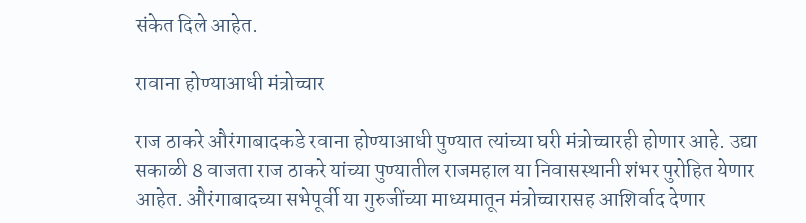संकेत दिले आहेत.

रावाना होण्याआधी मंत्रोच्चार

राज ठाकरे औरंगाबादकडे रवाना होण्याआधी पुण्यात त्यांच्या घरी मंत्रोच्चारही होणार आहे. उद्या सकाळी 8 वाजता राज ठाकरे यांच्या पुण्यातील राजमहाल या निवासस्थानी शंभर पुरोहित येणार आहेत. औरंगाबादच्या सभेपूर्वी या गुरुजींच्या माध्यमातून मंत्रोच्चारासह आशिर्वाद देणार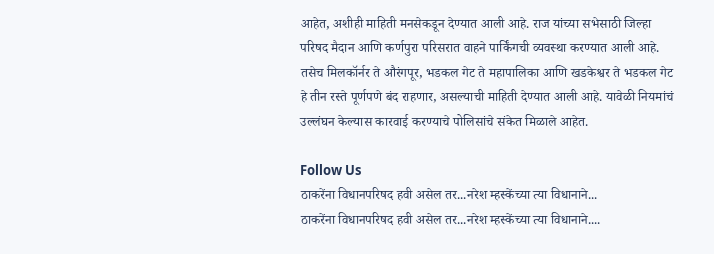आहेत, अशीही माहिती मनसेकडून देण्यात आली आहे. राज यांच्या सभेसाठी जिल्हा परिषद मैदान आणि कर्णपुरा परिसरात वाहने पार्किंगची व्यवस्था करण्यात आली आहे. तसेच मिलकॉर्नर ते औरंगपूर, भडकल गेट ते महापालिका आणि खडकेश्वर ते भडकल गेट हे तीन रस्ते पूर्णपणे बंद राहणार, असल्याची माहिती देण्यात आली आहे. यावेळी नियमांचं उल्लंघन केल्यास कारवाई करण्याचे पोलिसांचे संकेत मिळाले आहेत.

Follow Us
ठाकरेंना विधानपरिषद हवी असेल तर...नरेश म्हस्केंच्या त्या विधानाने...
ठाकरेंना विधानपरिषद हवी असेल तर...नरेश म्हस्केंच्या त्या विधानाने....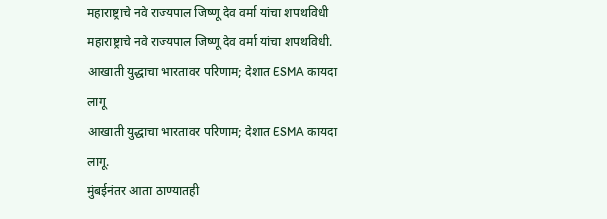महाराष्ट्राचे नवे राज्यपाल जिष्णू देव वर्मा यांचा शपथविधी
महाराष्ट्राचे नवे राज्यपाल जिष्णू देव वर्मा यांचा शपथविधी.
आखाती युद्धाचा भारतावर परिणाम; देशात ESMA कायदा लागू
आखाती युद्धाचा भारतावर परिणाम; देशात ESMA कायदा लागू.
मुंबईनंतर आता ठाण्यातही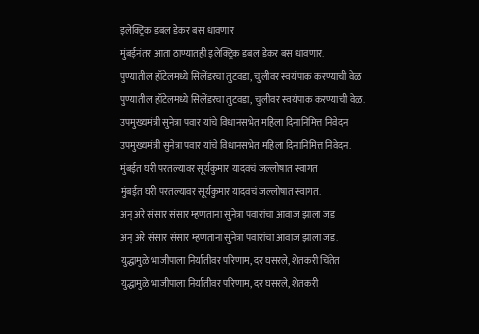इलेक्ट्रिक डबल डेकर बस धावणार
मुंबईनंतर आता ठाण्यातही इलेक्ट्रिक डबल डेकर बस धावणार.
पुण्यातील हॉटेलमध्ये सिलेंडरचा तुटवडा, चुलीवर स्वयंपाक करण्याची वेळ
पुण्यातील हॉटेलमध्ये सिलेंडरचा तुटवडा, चुलीवर स्वयंपाक करण्याची वेळ.
उपमुख्यमंत्री सुनेत्रा पवार यांचे विधानसभेत महिला दिनानिमित्त निवेदन
उपमुख्यमंत्री सुनेत्रा पवार यांचे विधानसभेत महिला दिनानिमित्त निवेदन.
मुंबईत घरी परतल्यावर सूर्यकुमार यादवचं जल्लोषात स्वागत
मुंबईत घरी परतल्यावर सूर्यकुमार यादवचं जल्लोषात स्वागत.
अन् अरे संसार संसार म्हणताना सुनेत्रा पवारांचा आवाज झाला जड
अन् अरे संसार संसार म्हणताना सुनेत्रा पवारांचा आवाज झाला जड.
युद्धामुळे भाजीपाला निर्यातीवर परिणाम, दर घसरले, शेतकरी चिंतेत
युद्धामुळे भाजीपाला निर्यातीवर परिणाम, दर घसरले, शेतकरी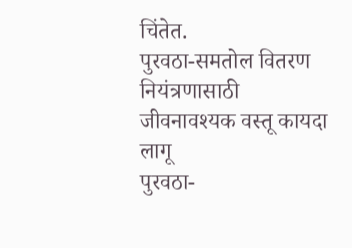चिंतेत.
पुरवठा-समतोल वितरण नियंत्रणासाठी जीवनावश्यक वस्तू कायदा लागू
पुरवठा-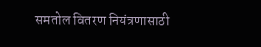समतोल वितरण नियंत्रणासाठी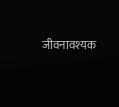जीवनावश्यक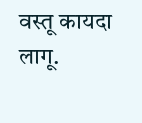वस्तू कायदा लागू.